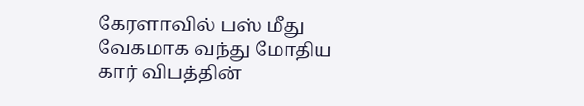கேரளாவில் பஸ் மீது வேகமாக வந்து மோதிய கார் விபத்தின்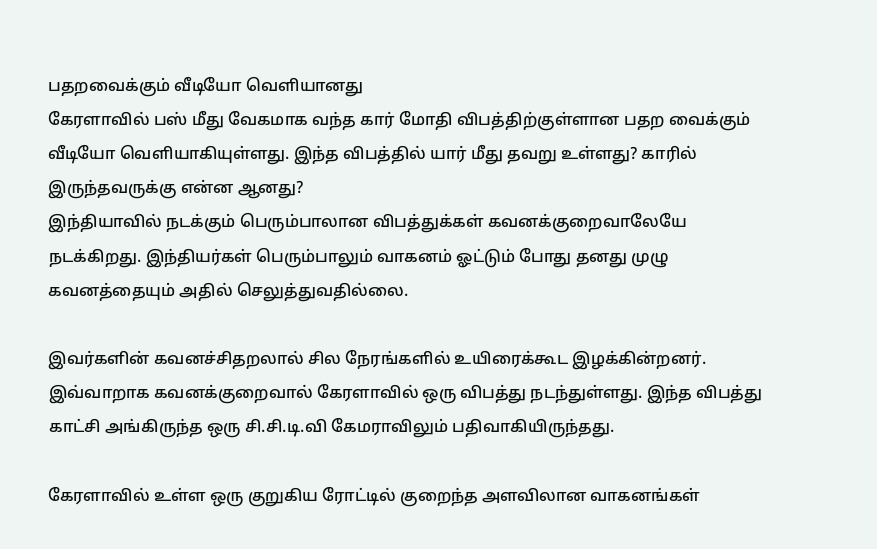பதறவைக்கும் வீடியோ வெளியானது
கேரளாவில் பஸ் மீது வேகமாக வந்த கார் மோதி விபத்திற்குள்ளான பதற வைக்கும் வீடியோ வெளியாகியுள்ளது. இந்த விபத்தில் யார் மீது தவறு உள்ளது? காரில் இருந்தவருக்கு என்ன ஆனது?
இந்தியாவில் நடக்கும் பெரும்பாலான விபத்துக்கள் கவனக்குறைவாலேயே நடக்கிறது. இந்தியர்கள் பெரும்பாலும் வாகனம் ஓட்டும் போது தனது முழு கவனத்தையும் அதில் செலுத்துவதில்லை.

இவர்களின் கவனச்சிதறலால் சில நேரங்களில் உயிரைக்கூட இழக்கின்றனர். இவ்வாறாக கவனக்குறைவால் கேரளாவில் ஒரு விபத்து நடந்துள்ளது. இந்த விபத்து காட்சி அங்கிருந்த ஒரு சி.சி.டி.வி கேமராவிலும் பதிவாகியிருந்தது.

கேரளாவில் உள்ள ஒரு குறுகிய ரோட்டில் குறைந்த அளவிலான வாகனங்கள்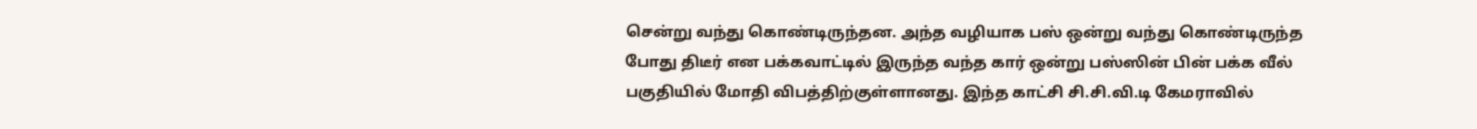சென்று வந்து கொண்டிருந்தன. அந்த வழியாக பஸ் ஒன்று வந்து கொண்டிருந்த போது திடீர் என பக்கவாட்டில் இருந்த வந்த கார் ஒன்று பஸ்ஸின் பின் பக்க வீல் பகுதியில் மோதி விபத்திற்குள்ளானது. இந்த காட்சி சி.சி.வி.டி கேமராவில்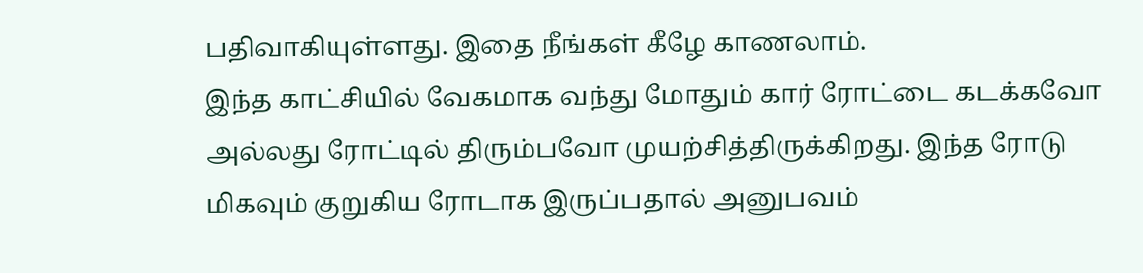பதிவாகியுள்ளது. இதை நீங்கள் கீழே காணலாம்.
இந்த காட்சியில் வேகமாக வந்து மோதும் கார் ரோட்டை கடக்கவோ அல்லது ரோட்டில் திரும்பவோ முயற்சித்திருக்கிறது. இந்த ரோடு மிகவும் குறுகிய ரோடாக இருப்பதால் அனுபவம்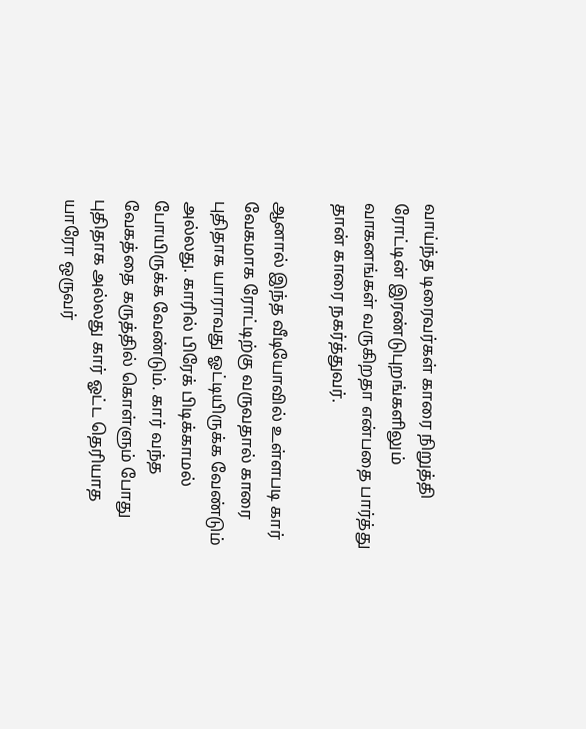வாய்ந்த டிரைவர்கள் காரை நிறுத்தி ரோட்டின் இரண்டுபுறங்களிலும் வாகனங்கள் வருகிறதா என்பதை பார்த்து தான் காரை நகர்த்துவர்.

ஆனால் இந்த வீடியோவில் உள்ளபடி கார் வேகமாக ரோட்டிற்கு வருவதால் காரை புதிதாக யாராவது ஓட்டியிருக்க வேண்டும் அல்லது. காரில் பிரேக் பிடிக்காமல் போயிருக்க வேண்டும். கார் வந்த வேகத்தை கருத்தில் கொள்ளும் போது புதிதாக அல்லது கார் ஓட்ட தெரியாத யாரோ ஒருவர்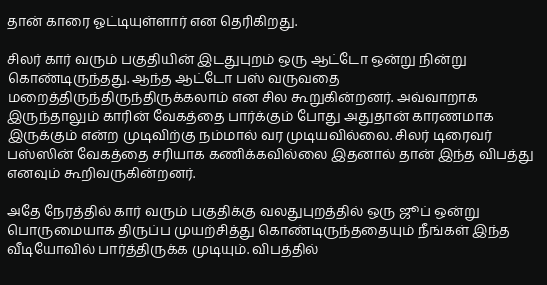தான் காரை ஓட்டியுள்ளார் என தெரிகிறது.

சிலர் கார் வரும் பகுதியின் இடதுபுறம் ஒரு ஆட்டோ ஒன்று நின்று கொண்டிருந்தது. ஆந்த ஆட்டோ பஸ் வருவதை மறைத்திருந்திருந்திருக்கலாம் என சில கூறுகின்றனர். அவ்வாறாக இருந்தாலும் காரின் வேகத்தை பார்க்கும் போது அதுதான் காரணமாக இருக்கும் என்ற முடிவிற்கு நம்மால் வர முடியவில்லை. சிலர் டிரைவர் பஸ்ஸின் வேகத்தை சரியாக கணிக்கவில்லை இதனால் தான் இந்த விபத்து எனவும் கூறிவருகின்றனர்.

அதே நேரத்தில் கார் வரும் பகுதிக்கு வலதுபுறத்தில் ஒரு ஜூப் ஒன்று பொருமையாக திருப்ப முயற்சித்து கொண்டிருந்ததையும் நீங்கள் இந்த வீடியோவில் பார்த்திருக்க முடியும். விபத்தில்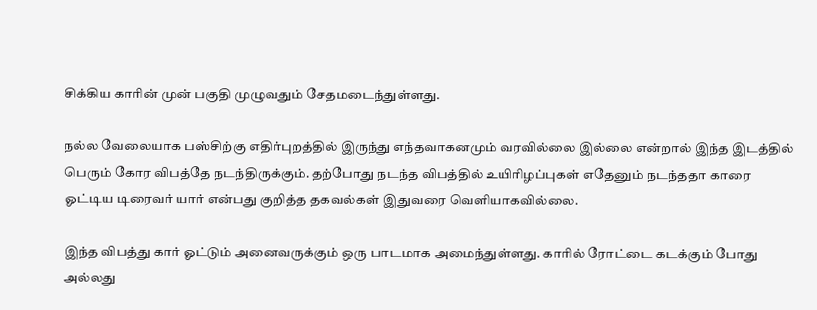சிக்கிய காரின் முன் பகுதி முழுவதும் சேதமடைந்துள்ளது.

நல்ல வேலையாக பஸ்சிற்கு எதிர்புறத்தில் இருந்து எந்தவாகனமும் வரவில்லை இல்லை என்றால் இந்த இடத்தில் பெரும் கோர விபத்தே நடந்திருக்கும். தற்போது நடந்த விபத்தில் உயிரிழப்புகள் எதேனும் நடந்ததா காரை ஓட்டிய டிரைவர் யார் என்பது குறித்த தகவல்கள் இதுவரை வெளியாகவில்லை.

இந்த விபத்து கார் ஓட்டும் அனைவருக்கும் ஒரு பாடமாக அமைந்துள்ளது. காரில் ரோட்டை கடக்கும் போது அல்லது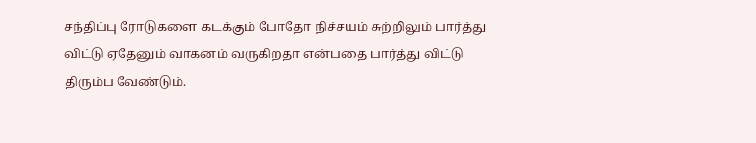சந்திப்பு ரோடுகளை கடக்கும் போதோ நிச்சயம் சுற்றிலும் பார்த்து விட்டு ஏதேனும் வாகனம் வருகிறதா என்பதை பார்த்து விட்டு திரும்ப வேண்டும்.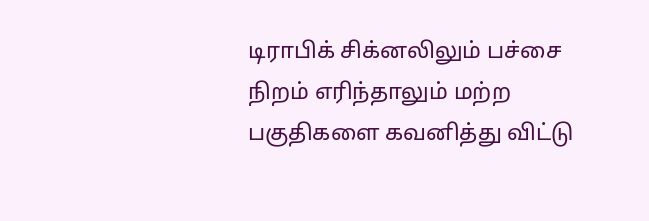டிராபிக் சிக்னலிலும் பச்சை நிறம் எரிந்தாலும் மற்ற பகுதிகளை கவனித்து விட்டு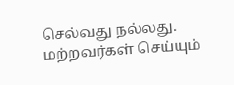செல்வது நல்லது. மற்றவர்கள் செய்யும்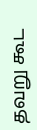தவறு கூட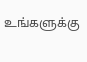உங்களுக்கு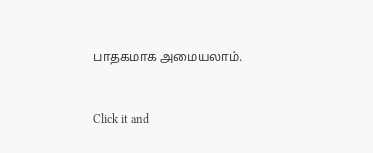பாதகமாக அமையலாம்.


Click it and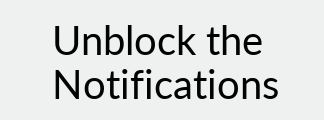Unblock the Notifications